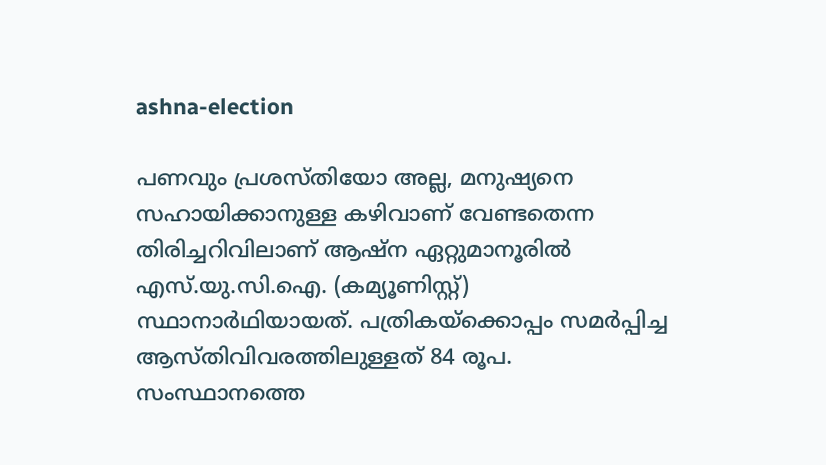ashna-election

പണവും പ്രശസ്തിയോ അല്ല, മനുഷ്യനെ സഹായിക്കാനുള്ള കഴിവാണ് വേണ്ടതെന്ന തിരിച്ചറിവിലാണ് ആഷ്ന ഏറ്റുമാനൂരിൽ എസ്.യു.സി.ഐ. (കമ്യൂണിസ്റ്റ്) സ്ഥാനാർഥിയായത്. പത്രികയ്ക്കൊപ്പം സമർപ്പിച്ച ആസ്തിവിവരത്തിലുള്ളത് 84 രൂപ. സംസ്ഥാനത്തെ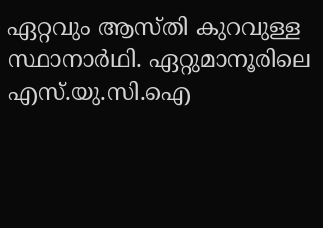ഏറ്റവും ആസ്തി കുറവുള്ള സ്ഥാനാർഥി. ഏറ്റുമാനൂരിലെ എസ്.യു.സി.ഐ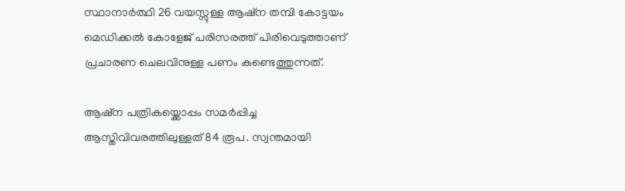സ്ഥാനാർത്ഥി 26 വയസ്സുള്ള ആഷ്‌ന തമ്പി കോട്ടയം മെഡിക്കല്‍ കോളേജ് പരിസരത്ത് പിരിവെടുത്താണ് പ്രചാരണ ചെലവിനുള്ള പണം കണ്ടെത്തുന്നത്.

ആഷ്‌ന പത്രികയ്ക്കൊപ്പം സമർപ്പിച്ച ആസ്തിവിവരത്തിലുള്ളത് 84 രൂപ. സ്വന്തമായി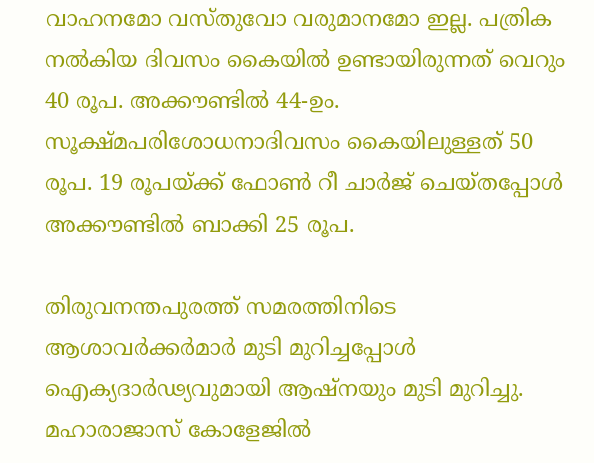വാഹനമോ വസ്തുവോ വരുമാനമോ ഇല്ല. പത്രിക നൽകിയ ദിവസം കൈയിൽ ഉണ്ടായിരുന്നത് വെറും 40 രൂപ. അക്കൗണ്ടിൽ 44-ഉം. സൂക്ഷ്മപരിശോധനാദിവസം കൈയിലുള്ളത് 50 രൂപ. 19 രൂപയ്ക്ക് ഫോൺ റീ ചാർജ് ചെയ്തപ്പോൾ അക്കൗണ്ടിൽ ബാക്കി 25 രൂപ.

തിരുവനന്തപുരത്ത് സമരത്തിനിടെ ആശാവർക്കർമാർ മുടി മുറിച്ചപ്പോൾ ഐക്യദാർഢ്യവുമായി ആഷ്‌നയും മുടി മുറിച്ചു. മഹാരാജാസ് കോളേജിൽ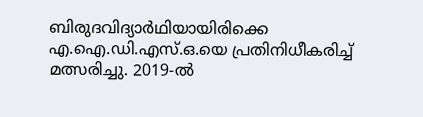ബിരുദവിദ്യാർഥിയായിരിക്കെ എ.ഐ.ഡി.എസ്.ഒ.യെ പ്രതിനിധീകരിച്ച് മത്സരിച്ചു. 2019-ൽ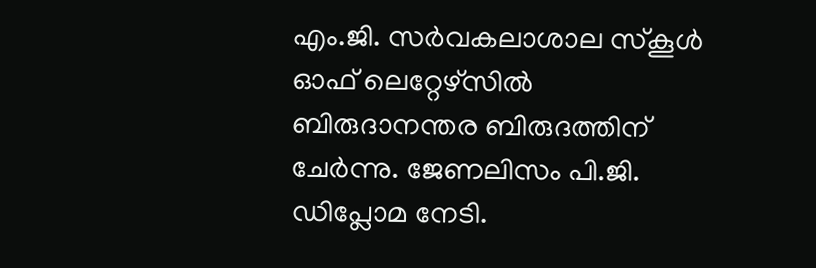എം.ജി. സർവകലാശാല സ്കൂൾ ഓഫ് ലെറ്റേഴ്സിൽ ബിരുദാനന്തര ബിരുദത്തിന് ചേർന്നു. ജേണലിസം പി.ജി. ഡിപ്ലോമ നേടി.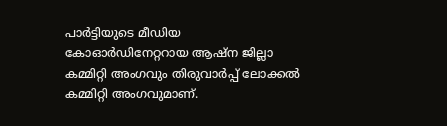പാർട്ടിയുടെ മീഡിയ കോഓർഡിനേറ്ററായ ആഷ്‌ന ജില്ലാ കമ്മിറ്റി അംഗവും തിരുവാർപ്പ് ലോക്കൽ കമ്മിറ്റി അംഗവുമാണ്.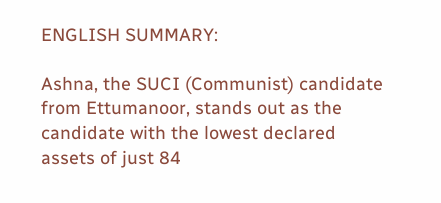ENGLISH SUMMARY:

Ashna, the SUCI (Communist) candidate from Ettumanoor, stands out as the candidate with the lowest declared assets of just 84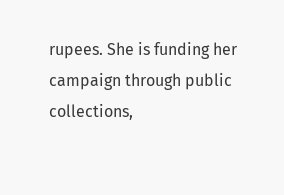rupees. She is funding her campaign through public collections,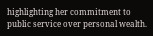highlighting her commitment to public service over personal wealth.